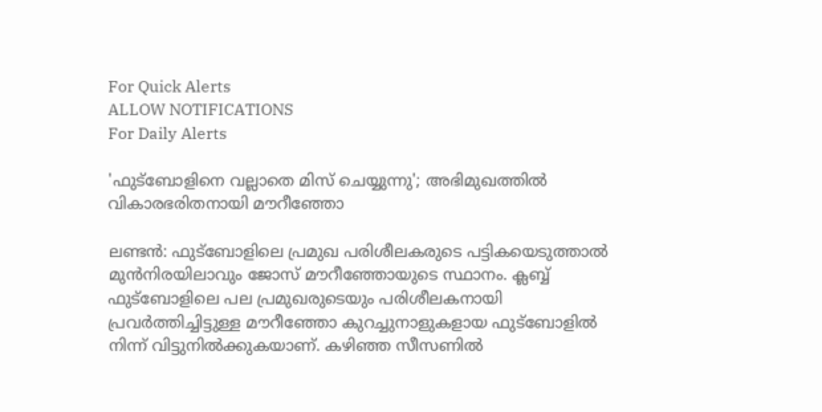For Quick Alerts
ALLOW NOTIFICATIONS
For Daily Alerts

'ഫുട്‌ബോളിനെ വല്ലാതെ മിസ് ചെയ്യുന്നു'; അഭിമുഖത്തില്‍ വികാരഭരിതനായി മൗറീഞ്ഞോ

ലണ്ടന്‍: ഫുട്‌ബോളിലെ പ്രമുഖ പരിശീലകരുടെ പട്ടികയെടുത്താല്‍ മുന്‍നിരയിലാവും ജോസ് മൗറീഞ്ഞോയുടെ സ്ഥാനം. ക്ലബ്ബ് ഫുട്‌ബോളിലെ പല പ്രമുഖരുടെയും പരിശീലകനായി പ്രവര്‍ത്തിച്ചിട്ടുള്ള മൗറീഞ്ഞോ കുറച്ചുനാളുകളായ ഫുട്‌ബോളില്‍ നിന്ന് വിട്ടുനില്‍ക്കുകയാണ്. കഴിഞ്ഞ സീസണില്‍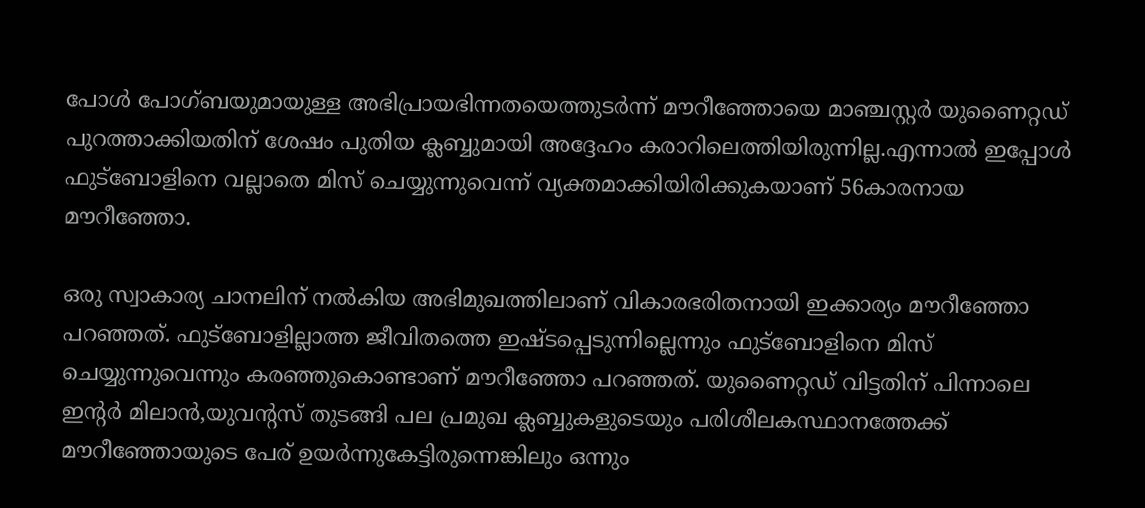പോള്‍ പോഗ്ബയുമായുള്ള അഭിപ്രായഭിന്നതയെത്തുടര്‍ന്ന് മൗറീഞ്ഞോയെ മാഞ്ചസ്റ്റര്‍ യുണൈറ്റഡ് പുറത്താക്കിയതിന് ശേഷം പുതിയ ക്ലബ്ബുമായി അദ്ദേഹം കരാറിലെത്തിയിരുന്നില്ല.എന്നാല്‍ ഇപ്പോള്‍ ഫുട്‌ബോളിനെ വല്ലാതെ മിസ് ചെയ്യുന്നുവെന്ന് വ്യക്തമാക്കിയിരിക്കുകയാണ് 56കാരനായ മൗറീഞ്ഞോ.

ഒരു സ്വാകാര്യ ചാനലിന് നല്‍കിയ അഭിമുഖത്തിലാണ് വികാരഭരിതനായി ഇക്കാര്യം മൗറീഞ്ഞോ പറഞ്ഞത്. ഫുട്‌ബോളില്ലാത്ത ജീവിതത്തെ ഇഷ്ടപ്പെടുന്നില്ലെന്നും ഫുട്‌ബോളിനെ മിസ് ചെയ്യുന്നുവെന്നും കരഞ്ഞുകൊണ്ടാണ് മൗറീഞ്ഞോ പറഞ്ഞത്. യുണൈറ്റഡ് വിട്ടതിന് പിന്നാലെ ഇന്റര്‍ മിലാന്‍,യുവന്റസ് തുടങ്ങി പല പ്രമുഖ ക്ലബ്ബുകളുടെയും പരിശീലകസ്ഥാനത്തേക്ക് മൗറീഞ്ഞോയുടെ പേര് ഉയര്‍ന്നുകേട്ടിരുന്നെങ്കിലും ഒന്നും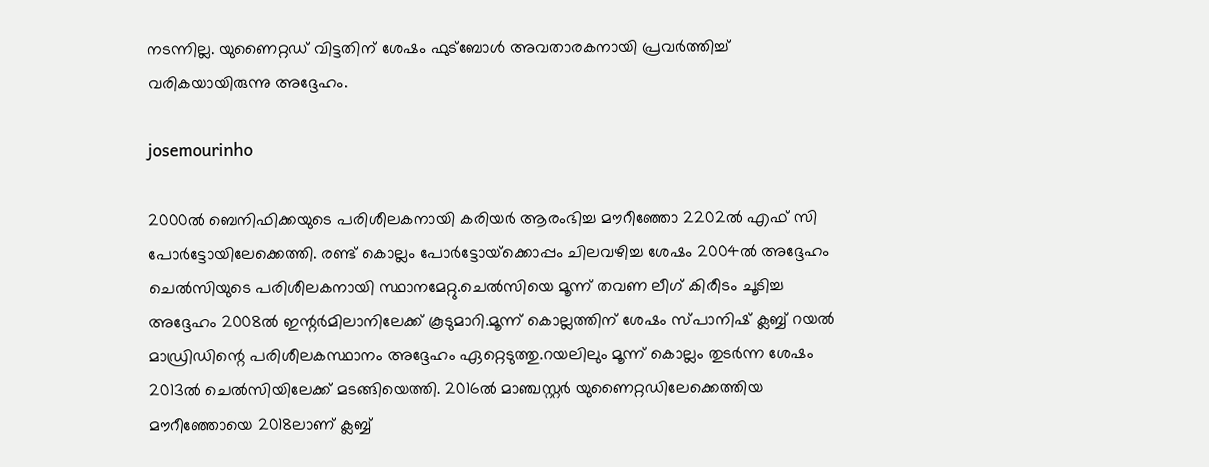നടന്നില്ല. യുണൈറ്റഡ് വിട്ടതിന് ശേഷം ഫുട്‌ബോള്‍ അവതാരകനായി പ്രവര്‍ത്തിച്ച് വരികയായിരുന്നു അദ്ദേഹം.

josemourinho

2000ല്‍ ബെനിഫിക്കയുടെ പരിശീലകനായി കരിയര്‍ ആരംഭിച്ച മൗറീഞ്ഞോ 2202ല്‍ എഫ് സി പോര്‍ട്ടോയിലേക്കെത്തി. രണ്ട് കൊല്ലം പോര്‍ട്ടോയ്‌ക്കൊപ്പം ചിലവഴിച്ച ശേഷം 2004ല്‍ അദ്ദേഹം ചെല്‍സിയുടെ പരിശീലകനായി സ്ഥാനമേറ്റു.ചെല്‍സിയെ മൂന്ന് തവണ ലീഗ് കിരീടം ചൂടിച്ച അദ്ദേഹം 2008ല്‍ ഇന്റര്‍മിലാനിലേക്ക് കൂടുമാറി.മൂന്ന് കൊല്ലത്തിന് ശേഷം സ്പാനിഷ് ക്ലബ്ബ് റയല്‍ മാഡ്രിഡിന്റെ പരിശീലകസ്ഥാനം അദ്ദേഹം ഏറ്റെടുത്തു.റയലിലും മൂന്ന് കൊല്ലം തുടര്‍ന്ന ശേഷം 2013ല്‍ ചെല്‍സിയിലേക്ക് മടങ്ങിയെത്തി. 2016ല്‍ മാഞ്ചസ്റ്റര്‍ യുണൈറ്റഡിലേക്കെത്തിയ മൗറീഞ്ഞോയെ 2018ലാണ് ക്ലബ്ബ്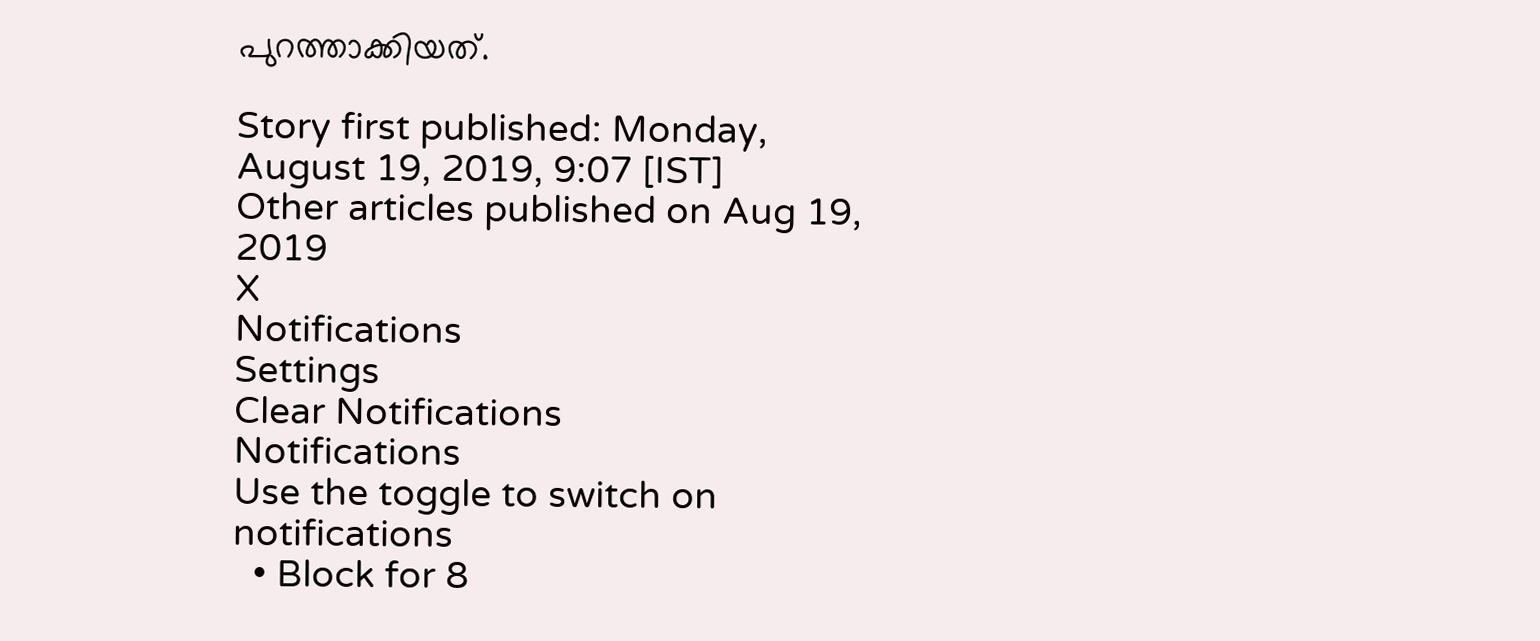പുറത്താക്കിയത്.

Story first published: Monday, August 19, 2019, 9:07 [IST]
Other articles published on Aug 19, 2019
X
Notifications
Settings
Clear Notifications
Notifications
Use the toggle to switch on notifications
  • Block for 8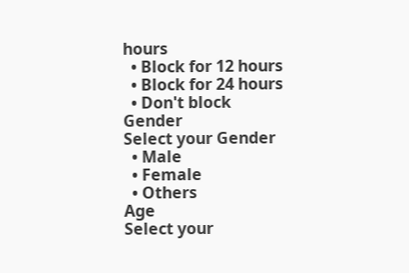hours
  • Block for 12 hours
  • Block for 24 hours
  • Don't block
Gender
Select your Gender
  • Male
  • Female
  • Others
Age
Select your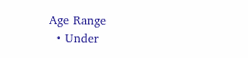Age Range
  • Under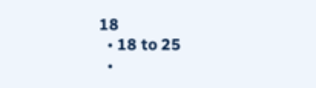18
  • 18 to 25
  •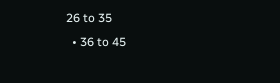26 to 35
  • 36 to 45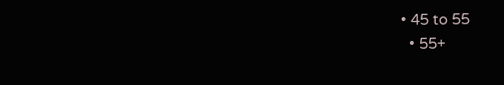• 45 to 55
  • 55+